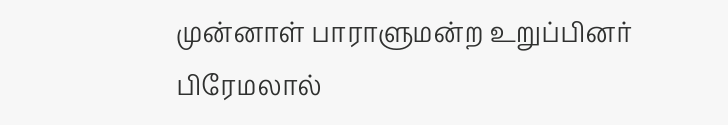முன்னாள் பாராளுமன்ற உறுப்பினர் பிரேமலால்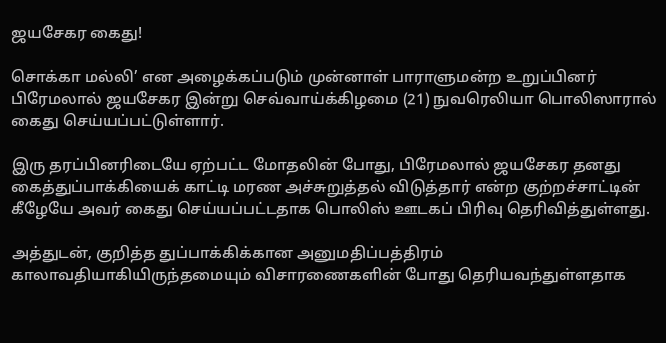ஜயசேகர கைது!

சொக்கா மல்லி’ என அழைக்கப்படும் முன்னாள் பாராளுமன்ற உறுப்பினர் பிரேமலால் ஜயசேகர இன்று செவ்வாய்க்கிழமை (21) நுவரெலியா பொலிஸாரால் கைது செய்யப்பட்டுள்ளார்.

இரு தரப்பினரிடையே ஏற்பட்ட மோதலின் போது, பிரேமலால் ஜயசேகர தனது கைத்துப்பாக்கியைக் காட்டி மரண அச்சுறுத்தல் விடுத்தார் என்ற குற்றச்சாட்டின் கீழேயே அவர் கைது செய்யப்பட்டதாக பொலிஸ் ஊடகப் பிரிவு தெரிவித்துள்ளது.

அத்துடன், குறித்த துப்பாக்கிக்கான அனுமதிப்பத்திரம் காலாவதியாகியிருந்தமையும் விசாரணைகளின் போது தெரியவந்துள்ளதாக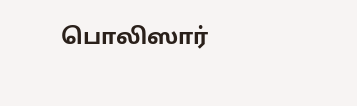பொலிஸார்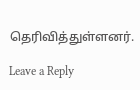தெரிவித்துள்ளனர்.

Leave a Reply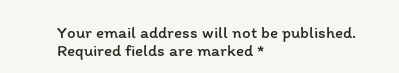Your email address will not be published. Required fields are marked *